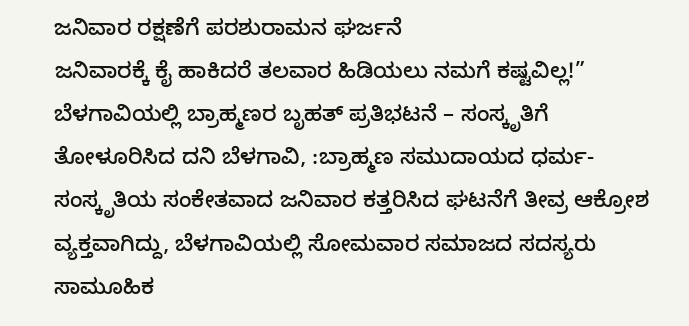ಜನಿವಾರ ರಕ್ಷಣೆಗೆ ಪರಶುರಾಮನ ಘರ್ಜನೆ
ಜನಿವಾರಕ್ಕೆ ಕೈ ಹಾಕಿದರೆ ತಲವಾರ ಹಿಡಿಯಲು ನಮಗೆ ಕಷ್ಟವಿಲ್ಲ!” ಬೆಳಗಾವಿಯಲ್ಲಿ ಬ್ರಾಹ್ಮಣರ ಬೃಹತ್ ಪ್ರತಿಭಟನೆ – ಸಂಸ್ಕೃತಿಗೆ ತೋಳೂರಿಸಿದ ದನಿ ಬೆಳಗಾವಿ, :ಬ್ರಾಹ್ಮಣ ಸಮುದಾಯದ ಧರ್ಮ-ಸಂಸ್ಕೃತಿಯ ಸಂಕೇತವಾದ ಜನಿವಾರ ಕತ್ತರಿಸಿದ ಘಟನೆಗೆ ತೀವ್ರ ಆಕ್ರೋಶ ವ್ಯಕ್ತವಾಗಿದ್ದು, ಬೆಳಗಾವಿಯಲ್ಲಿ ಸೋಮವಾರ ಸಮಾಜದ ಸದಸ್ಯರು ಸಾಮೂಹಿಕ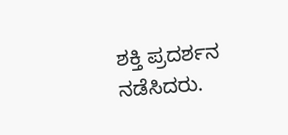ಶಕ್ತಿ ಪ್ರದರ್ಶನ ನಡೆಸಿದರು.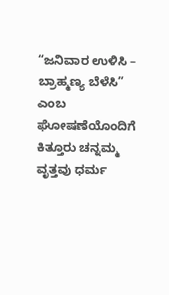“ಜನಿವಾರ ಉಳಿಸಿ – ಬ್ರಾಹ್ಮಣ್ಯ ಬೆಳೆಸಿ” ಎಂಬ ಘೋಷಣೆಯೊಂದಿಗೆ ಕಿತ್ತೂರು ಚನ್ನಮ್ಮ ವೃತ್ತವು ಧರ್ಮ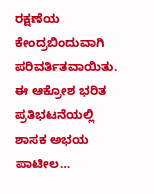ರಕ್ಷಣೆಯ ಕೇಂದ್ರಬಿಂದುವಾಗಿ ಪರಿವರ್ತಿತವಾಯಿತು. ಈ ಆಕ್ರೋಶ ಭರಿತ ಪ್ರತಿಭಟನೆಯಲ್ಲಿ ಶಾಸಕ ಅಭಯ ಪಾಟೀಲ…